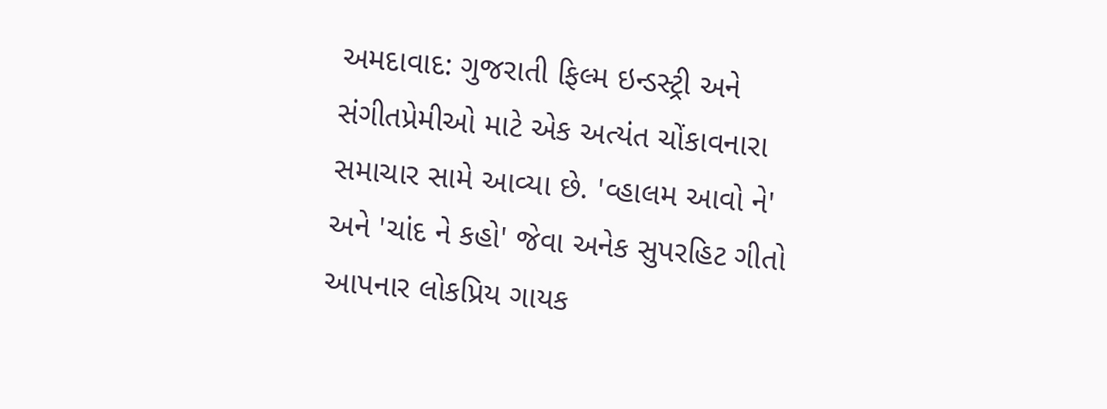અમદાવાદ: ગુજરાતી ફિલ્મ ઇન્ડસ્ટ્રી અને સંગીતપ્રેમીઓ માટે એક અત્યંત ચોંકાવનારા સમાચાર સામે આવ્યા છે. 'વ્હાલમ આવો ને' અને 'ચાંદ ને કહો' જેવા અનેક સુપરહિટ ગીતો આપનાર લોકપ્રિય ગાયક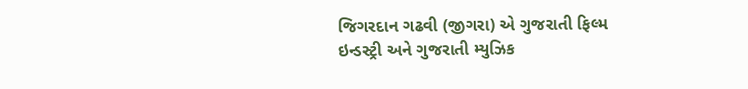જિગરદાન ગઢવી (જીગરા) એ ગુજરાતી ફિલ્મ ઇન્ડસ્ટ્રી અને ગુજરાતી મ્યુઝિક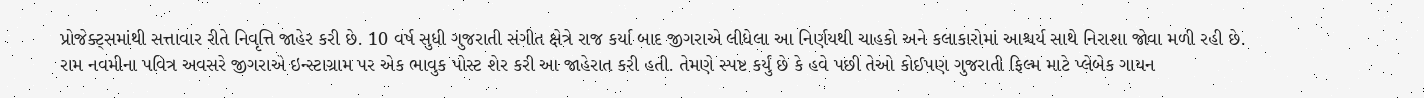પ્રોજેક્ટ્સમાંથી સત્તાવાર રીતે નિવૃત્તિ જાહેર કરી છે. 10 વર્ષ સુધી ગુજરાતી સંગીત ક્ષેત્રે રાજ કર્યા બાદ જીગરાએ લીધેલા આ નિર્ણયથી ચાહકો અને કલાકારોમાં આશ્ચર્ય સાથે નિરાશા જોવા મળી રહી છે.
રામ નવમીના પવિત્ર અવસરે જીગરાએ ઇન્સ્ટાગ્રામ પર એક ભાવુક પોસ્ટ શેર કરી આ જાહેરાત કરી હતી. તેમણે સ્પષ્ટ કર્યું છે કે હવે પછી તેઓ કોઈપણ ગુજરાતી ફિલ્મ માટે પ્લેબેક ગાયન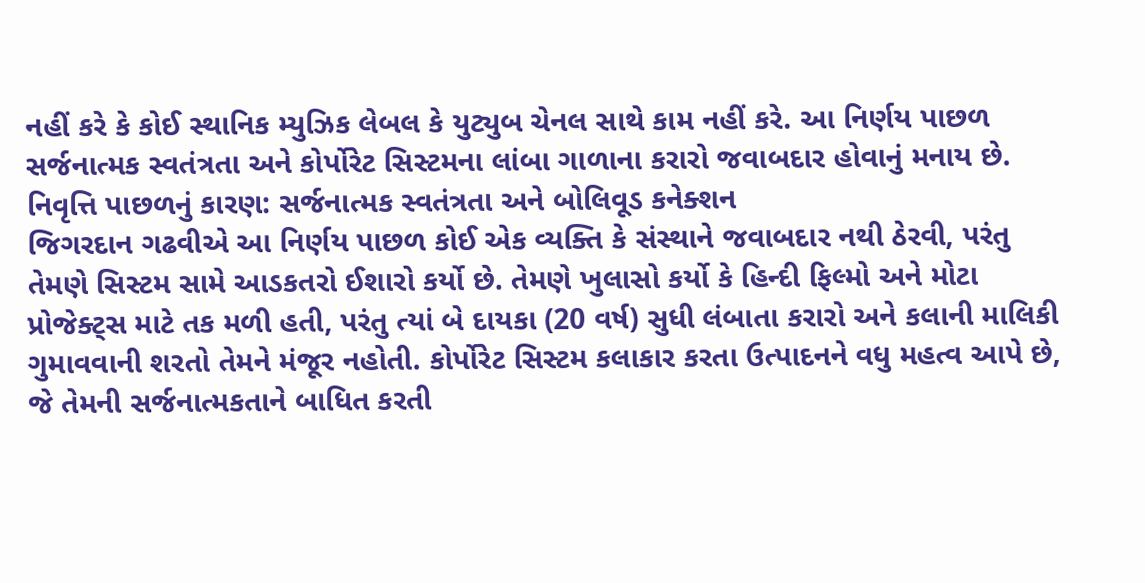નહીં કરે કે કોઈ સ્થાનિક મ્યુઝિક લેબલ કે યુટ્યુબ ચેનલ સાથે કામ નહીં કરે. આ નિર્ણય પાછળ સર્જનાત્મક સ્વતંત્રતા અને કોર્પોરેટ સિસ્ટમના લાંબા ગાળાના કરારો જવાબદાર હોવાનું મનાય છે.
નિવૃત્તિ પાછળનું કારણ: સર્જનાત્મક સ્વતંત્રતા અને બોલિવૂડ કનેક્શન
જિગરદાન ગઢવીએ આ નિર્ણય પાછળ કોઈ એક વ્યક્તિ કે સંસ્થાને જવાબદાર નથી ઠેરવી, પરંતુ તેમણે સિસ્ટમ સામે આડકતરો ઈશારો કર્યો છે. તેમણે ખુલાસો કર્યો કે હિન્દી ફિલ્મો અને મોટા પ્રોજેક્ટ્સ માટે તક મળી હતી, પરંતુ ત્યાં બે દાયકા (20 વર્ષ) સુધી લંબાતા કરારો અને કલાની માલિકી ગુમાવવાની શરતો તેમને મંજૂર નહોતી. કોર્પોરેટ સિસ્ટમ કલાકાર કરતા ઉત્પાદનને વધુ મહત્વ આપે છે, જે તેમની સર્જનાત્મકતાને બાધિત કરતી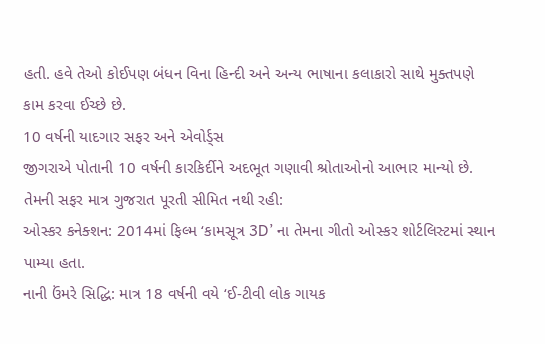હતી. હવે તેઓ કોઈપણ બંધન વિના હિન્દી અને અન્ય ભાષાના કલાકારો સાથે મુક્તપણે કામ કરવા ઈચ્છે છે.
10 વર્ષની યાદગાર સફર અને એવોર્ડ્સ
જીગરાએ પોતાની 10 વર્ષની કારકિર્દીને અદભૂત ગણાવી શ્રોતાઓનો આભાર માન્યો છે. તેમની સફર માત્ર ગુજરાત પૂરતી સીમિત નથી રહી:
ઓસ્કર કનેક્શન: 2014માં ફિલ્મ ‘કામસૂત્ર 3D’ ના તેમના ગીતો ઓસ્કર શોર્ટલિસ્ટમાં સ્થાન પામ્યા હતા.
નાની ઉંમરે સિદ્ધિ: માત્ર 18 વર્ષની વયે ‘ઈ-ટીવી લોક ગાયક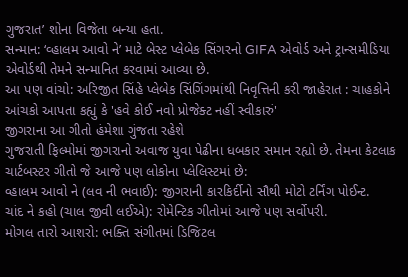ગુજરાત’ શોના વિજેતા બન્યા હતા.
સન્માન: ‘વ્હાલમ આવો ને’ માટે બેસ્ટ પ્લેબેક સિંગરનો GIFA એવોર્ડ અને ટ્રાન્સમીડિયા એવોર્ડથી તેમને સન્માનિત કરવામાં આવ્યા છે.
આ પણ વાંચો: અરિજીત સિંહે પ્લેબેક સિંગિંગમાંથી નિવૃત્તિની કરી જાહેરાત : ચાહકોને આંચકો આપતા કહ્યું કે 'હવે કોઈ નવો પ્રોજેક્ટ નહીં સ્વીકારું'
જીગરાના આ ગીતો હંમેશા ગુંજતા રહેશે
ગુજરાતી ફિલ્મોમાં જીગરાનો અવાજ યુવા પેઢીના ધબકાર સમાન રહ્યો છે. તેમના કેટલાક ચાર્ટબસ્ટર ગીતો જે આજે પણ લોકોના પ્લેલિસ્ટમાં છે:
વ્હાલમ આવો ને (લવ ની ભવાઈ): જીગરાની કારકિર્દીનો સૌથી મોટો ટર્નિંગ પોઈન્ટ.
ચાંદ ને કહો (ચાલ જીવી લઈએ): રોમેન્ટિક ગીતોમાં આજે પણ સર્વોપરી.
મોગલ તારો આશરો: ભક્તિ સંગીતમાં ડિજિટલ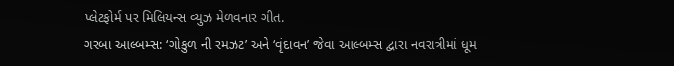પ્લેટફોર્મ પર મિલિયન્સ વ્યુઝ મેળવનાર ગીત.
ગરબા આલ્બમ્સ: ‘ગોકુળ ની રમઝટ’ અને ‘વૃંદાવન’ જેવા આલ્બમ્સ દ્વારા નવરાત્રીમાં ધૂમ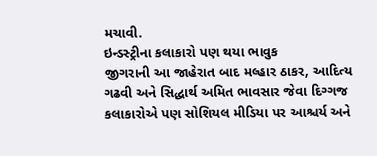મચાવી.
ઇન્ડસ્ટ્રીના કલાકારો પણ થયા ભાવુક
જીગરાની આ જાહેરાત બાદ મલ્હાર ઠાકર, આદિત્ય ગઢવી અને સિદ્ધાર્થ અમિત ભાવસાર જેવા દિગ્ગજ કલાકારોએ પણ સોશિયલ મીડિયા પર આશ્ચર્ય અને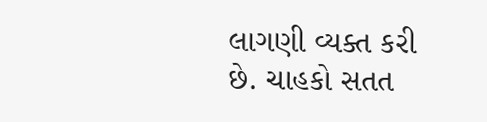લાગણી વ્યક્ત કરી છે. ચાહકો સતત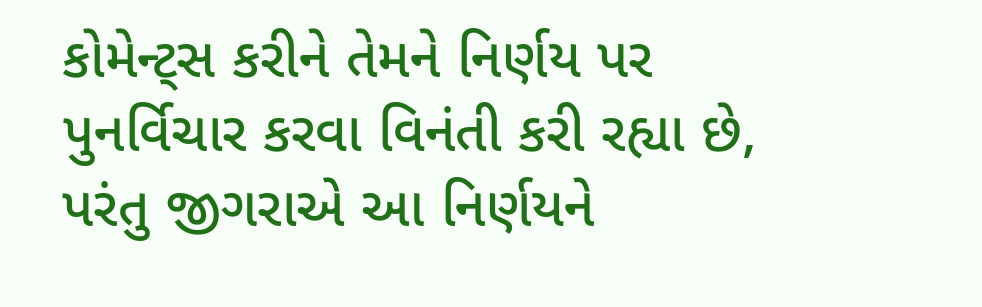કોમેન્ટ્સ કરીને તેમને નિર્ણય પર પુનર્વિચાર કરવા વિનંતી કરી રહ્યા છે, પરંતુ જીગરાએ આ નિર્ણયને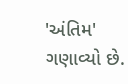'અંતિમ' ગણાવ્યો છે.